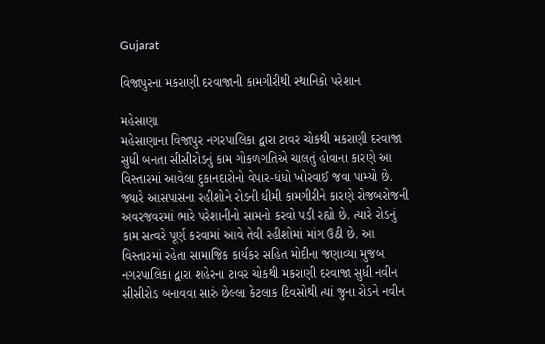Gujarat

વિજાપુરના મકરાણી દરવાજાની કામગીરીથી સ્થાનિકો પરેશાન

મહેસાણા
મહેસાણાના વિજાપુર નગરપાલિકા દ્વારા ટાવર ચોકથી મકરાણી દરવાજા સુધી બનતા સીસીરોડનું કામ ગોકળગતિએ ચાલતું હોવાના કારણે આ વિસ્તારમાં આવેલા દુકાનદારોનો વેપાર-ધંધો ખોરવાઈ જવા પામ્યો છે. જ્યારે આસપાસના રહીશોને રોડની ધીમી કામગીરીને કારણે રોજબરોજની અવરજવરમાં ભારે પરેશાનીનો સામનો કરવો પડી રહ્યો છે. ત્યારે રોડનું કામ સત્વરે પૂર્ણ કરવામાં આવે તેવી રહીશોમાં માંગ ઉઠી છે. આ વિસ્તારમાં રહેતા સામાજિક કાર્યકર સહિત મોદીના જણાવ્યા મુજબ નગરપાલિકા દ્વારા શહેરના ટાવર ચોકથી મકરાણી દરવાજા સુધી નવીન સીસીરોડ બનાવવા સારું છેલ્લા કેટલાક દિવસોથી ત્યાં જુના રોડને નવીન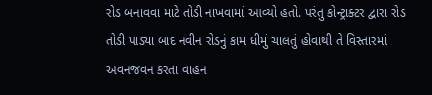રોડ બનાવવા માટે તોડી નાખવામાં આવ્યો હતો. પરંતુ કોન્ટ્રાક્ટર દ્વારા રોડ તોડી પાડ્યા બાદ નવીન રોડનું કામ ધીમું ચાલતું હોવાથી તે વિસ્તારમાં અવનજવન કરતા વાહન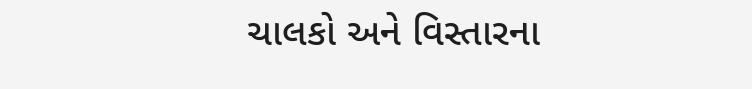ચાલકો અને વિસ્તારના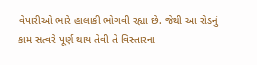વેપારીઓ ભારે હાલાકી ભોગવી રહ્યા છે. જેથી આ રોડનું કામ સત્વરે પૂર્ણ થાય તેવી તે વિસ્તારના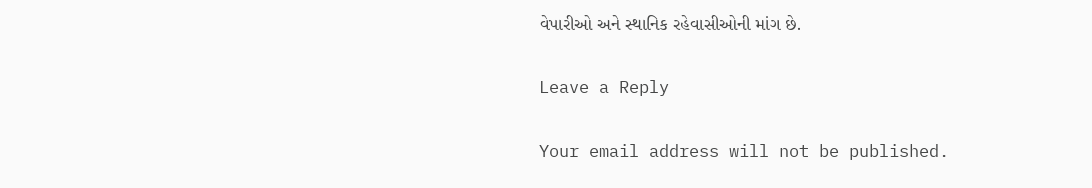વેપારીઓ અને સ્થાનિક રહેવાસીઓની માંગ છે.

Leave a Reply

Your email address will not be published.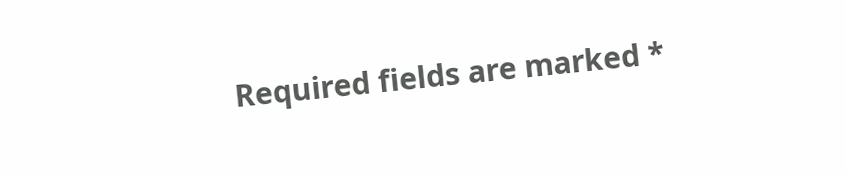Required fields are marked *